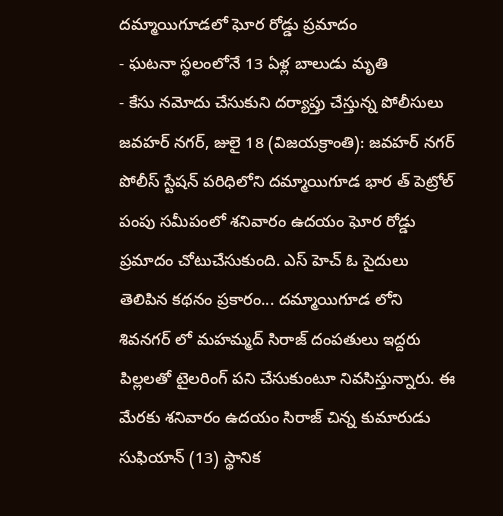దమ్మాయిగూడలో ఘోర రోడ్డు ప్రమాదం
- ఘటనా స్థలంలోనే 13 ఏళ్ల బాలుడు మృతి
- కేసు నమోదు చేసుకుని దర్యాప్తు చేస్తున్న పోలీసులు
జవహర్ నగర్, జులై 18 (విజయక్రాంతి): జవహర్ నగర్ పోలీస్ స్టేషన్ పరిధిలోని దమ్మాయిగూడ భార త్ పెట్రోల్ పంపు సమీపంలో శనివారం ఉదయం ఘోర రోడ్డు ప్రమాదం చోటుచేసుకుంది. ఎస్ హెచ్ ఓ సైదులు తెలిపిన కథనం ప్రకారం... దమ్మాయిగూడ లోని శివనగర్ లో మహమ్మద్ సిరాజ్ దంపతులు ఇద్దరు పిల్లలతో టైలరింగ్ పని చేసుకుంటూ నివసిస్తున్నారు. ఈ మేరకు శనివారం ఉదయం సిరాజ్ చిన్న కుమారుడు సుఫియాన్ (13) స్థానిక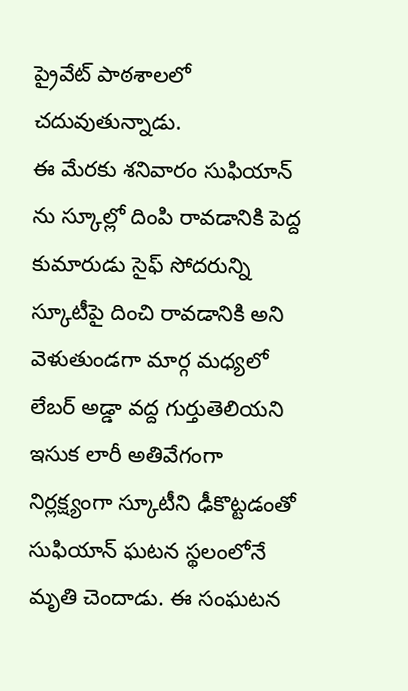ప్రైవేట్ పాఠశాలలో చదువుతున్నాడు.
ఈ మేరకు శనివారం సుఫియాన్ ను స్కూల్లో దింపి రావడానికి పెద్ద కుమారుడు సైఫ్ సోదరున్ని స్కూటీపై దించి రావడానికి అని వెళుతుండగా మార్గ మధ్యలో లేబర్ అడ్డా వద్ద గుర్తుతెలియని ఇసుక లారీ అతివేగంగా నిర్లక్ష్యంగా స్కూటీని ఢీకొట్టడంతో సుఫియాన్ ఘటన స్థలంలోనే మృతి చెందాడు. ఈ సంఘటన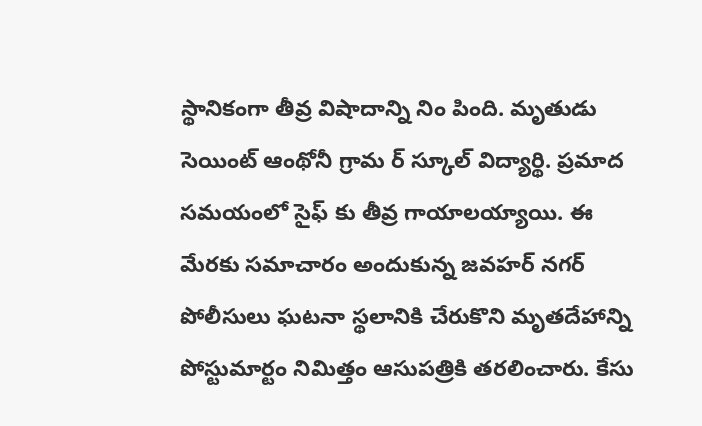స్థానికంగా తీవ్ర విషాదాన్ని నిం పింది. మృతుడు సెయింట్ ఆంథోనీ గ్రామ ర్ స్కూల్ విద్యార్థి. ప్రమాద సమయంలో సైఫ్ కు తీవ్ర గాయాలయ్యాయి. ఈ మేరకు సమాచారం అందుకున్న జవహర్ నగర్ పోలీసులు ఘటనా స్థలానికి చేరుకొని మృతదేహాన్ని పోస్టుమార్టం నిమిత్తం ఆసుపత్రికి తరలించారు. కేసు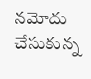నమోదు చేసుకున్న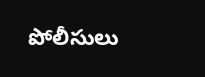పోలీసులు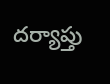దర్యాప్తు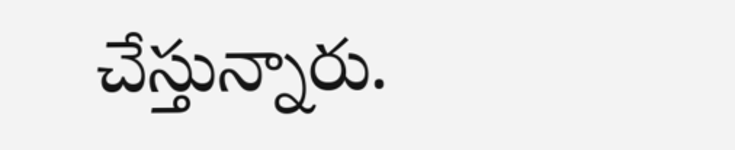చేస్తున్నారు.